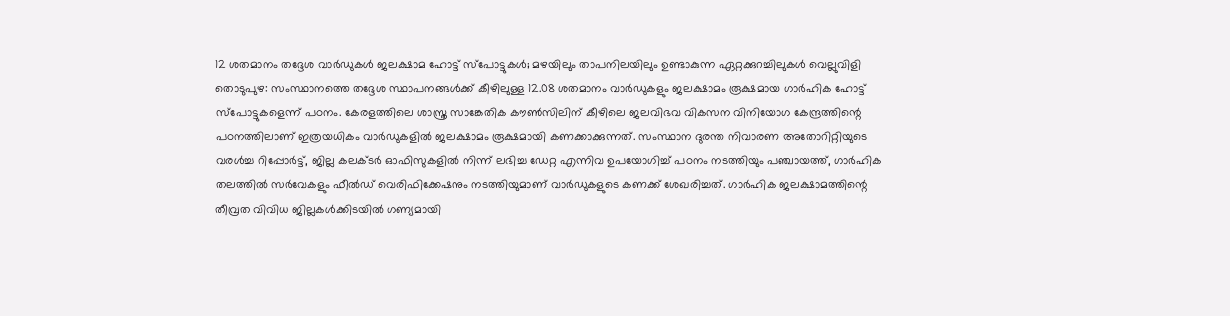12 ശതമാനം തദ്ദേശ വാർഡുകൾ ജലക്ഷാമ ഹോട്ട് സ്പോട്ടുകൾ; മഴയിലും താപനിലയിലും ഉണ്ടാകുന്ന ഏറ്റക്കുറച്ചിലുകൾ വെല്ലുവിളി
തൊടുപുഴ: സംസ്ഥാനത്തെ തദ്ദേശ സ്ഥാപനങ്ങൾക്ക് കീഴിലുള്ള 12.08 ശതമാനം വാർഡുകളും ജലക്ഷാമം രൂക്ഷമായ ഗാർഹിക ഹോട്ട് സ്പോട്ടുകളെന്ന് പഠനം. കേരളത്തിലെ ശാസ്ത്ര സാങ്കേതിക കൗൺസിലിന് കീഴിലെ ജലവിഭവ വികസന വിനിയോഗ കേന്ദ്രത്തിന്റെ പഠനത്തിലാണ് ഇത്രയധികം വാർഡുകളിൽ ജലക്ഷാമം രൂക്ഷമായി കണക്കാക്കുന്നത്. സംസ്ഥാന ദുരന്ത നിവാരണ അതോറിറ്റിയുടെ വരൾച്ച റിപ്പോർട്ട്, ജില്ല കലക്ടർ ഓഫിസുകളിൽ നിന്ന് ലഭിച്ച ഡേറ്റ എന്നിവ ഉപയോഗിച്ച് പഠനം നടത്തിയും പഞ്ചായത്ത്, ഗാർഹിക തലത്തിൽ സർവേകളും ഫീൽഡ് വെരിഫിക്കേഷനും നടത്തിയുമാണ് വാർഡുകളുടെ കണക്ക് ശേഖരിച്ചത്. ഗാർഹിക ജലക്ഷാമത്തിന്റെ തീവ്രത വിവിധ ജില്ലകൾക്കിടയിൽ ഗണ്യമായി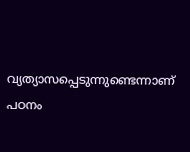വ്യത്യാസപ്പെടുന്നുണ്ടെന്നാണ് പഠനം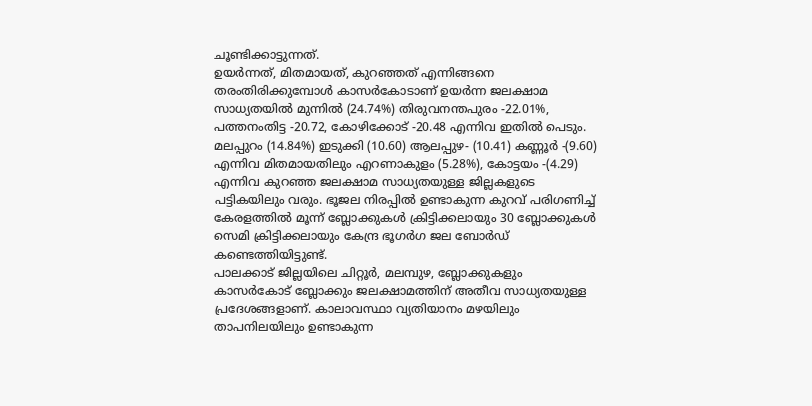ചൂണ്ടിക്കാട്ടുന്നത്.
ഉയർന്നത്, മിതമായത്, കുറഞ്ഞത് എന്നിങ്ങനെ തരംതിരിക്കുമ്പോൾ കാസർകോടാണ് ഉയർന്ന ജലക്ഷാമ സാധ്യതയിൽ മുന്നിൽ (24.74%) തിരുവനന്തപുരം -22.01%, പത്തനംതിട്ട -20.72, കോഴിക്കോട് -20.48 എന്നിവ ഇതിൽ പെടും. മലപ്പുറം (14.84%) ഇടുക്കി (10.60) ആലപ്പുഴ- (10.41) കണ്ണൂർ -(9.60) എന്നിവ മിതമായതിലും എറണാകുളം (5.28%), കോട്ടയം -(4.29) എന്നിവ കുറഞ്ഞ ജലക്ഷാമ സാധ്യതയുള്ള ജില്ലകളുടെ പട്ടികയിലും വരും. ഭൂജല നിരപ്പിൽ ഉണ്ടാകുന്ന കുറവ് പരിഗണിച്ച് കേരളത്തിൽ മൂന്ന് ബ്ലോക്കുകൾ ക്രിട്ടിക്കലായും 30 ബ്ലോക്കുകൾ സെമി ക്രിട്ടിക്കലായും കേന്ദ്ര ഭൂഗർഗ ജല ബോർഡ് കണ്ടെത്തിയിട്ടുണ്ട്.
പാലക്കാട് ജില്ലയിലെ ചിറ്റൂർ, മലമ്പുഴ, ബ്ലോക്കുകളും കാസർകോട് ബ്ലോക്കും ജലക്ഷാമത്തിന് അതീവ സാധ്യതയുള്ള പ്രദേശങ്ങളാണ്. കാലാവസ്ഥാ വ്യതിയാനം മഴയിലും താപനിലയിലും ഉണ്ടാകുന്ന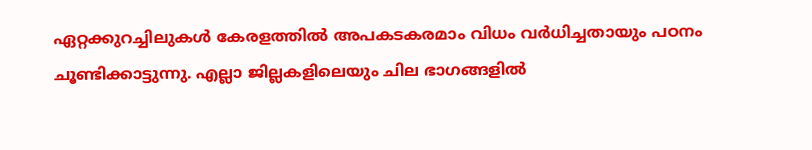ഏറ്റക്കുറച്ചിലുകൾ കേരളത്തിൽ അപകടകരമാം വിധം വർധിച്ചതായും പഠനം ചൂണ്ടിക്കാട്ടുന്നു. എല്ലാ ജില്ലകളിലെയും ചില ഭാഗങ്ങളിൽ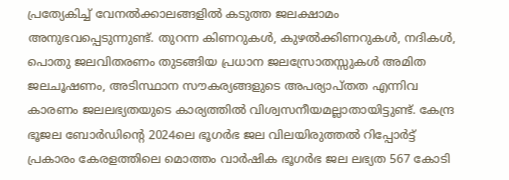പ്രത്യേകിച്ച് വേനൽക്കാലങ്ങളിൽ കടുത്ത ജലക്ഷാമം അനുഭവപ്പെടുന്നുണ്ട്. തുറന്ന കിണറുകൾ, കുഴൽക്കിണറുകൾ, നദികൾ, പൊതു ജലവിതരണം തുടങ്ങിയ പ്രധാന ജലസ്രോതസ്സുകൾ അമിത ജലചൂഷണം, അടിസ്ഥാന സൗകര്യങ്ങളുടെ അപര്യാപ്തത എന്നിവ കാരണം ജലലഭ്യതയുടെ കാര്യത്തിൽ വിശ്വസനീയമല്ലാതായിട്ടുണ്ട്. കേന്ദ്ര ഭൂജല ബോർഡിന്റെ 2024ലെ ഭൂഗർഭ ജല വിലയിരുത്തൽ റിപ്പോർട്ട് പ്രകാരം കേരളത്തിലെ മൊത്തം വാർഷിക ഭൂഗർഭ ജല ലഭ്യത 567 കോടി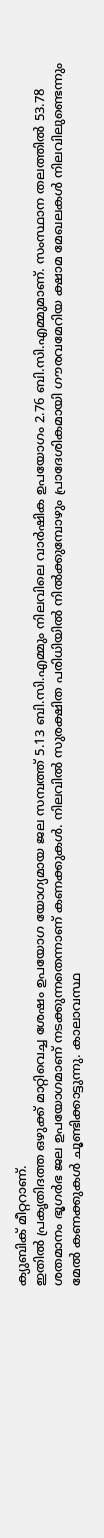ക്യുബിക് മീറ്ററാണ്.
ഇതിൽ പ്രകൃതിദത്ത ഒഴുക്ക് മാറ്റിവെച്ച ശേഷം ഉപയോഗ യോഗ്യമായ ജല സമ്പത്ത് 5.13 ബി.സി.എമ്മും നിലവിലെ വാർഷിക ഉപയോഗം 2.76 ബി.സി.എമ്മുമാണ്. സംസ്ഥാന തലത്തിൽ 53.78 ശതമാനം ഭൂഗർഭ ജല ഉപയോഗമാണ് നടക്കുന്നതെന്നാണ് കണക്കുകൾ. നിലവിൽ സുരക്ഷിത പരിധിയിൽ നിൽക്കുമ്പോഴും പ്രാദേശികമായി ഗൗരവമേറിയ ക്ഷാമ മേഖലകൾ നിലവിലുണ്ടെന്നും മേൽ കണക്കുകൾ ചൂണ്ടിക്കാട്ടുന്നു. കാലാവസ്ഥ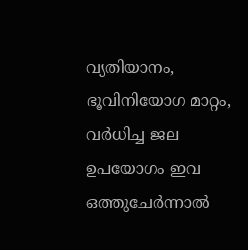വ്യതിയാനം, ഭൂവിനിയോഗ മാറ്റം, വർധിച്ച ജല ഉപയോഗം ഇവ ഒത്തുചേർന്നാൽ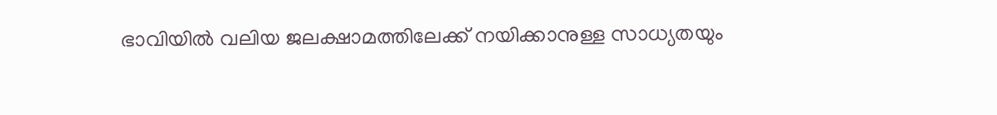ഭാവിയിൽ വലിയ ജലക്ഷാമത്തിലേക്ക് നയിക്കാനുള്ള സാധ്യതയും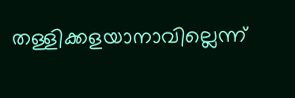തള്ളിക്കളയാനാവില്ലെന്ന്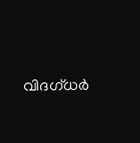വിദഗ്ധർ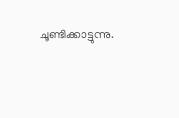ചൂണ്ടിക്കാട്ടുന്നു.